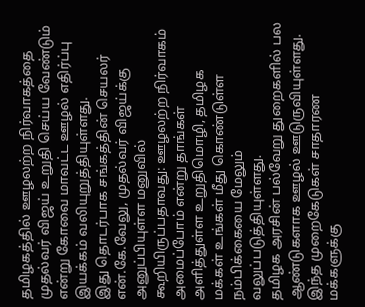தமிழகத்தில் ஊழலற்ற நிர்வாகத்தை முதல்வர் விஜய் உறுதி செய்ய வேண்டும் என்று கோவை மாவட்ட ஊழல் எதிர்ப்பு இயக்கம் வலியுறுத்தியுள்ளது.
இது தொடர்பாக சங்கத்தின் செயலர் என்.கே.வேலு, முதல்வர் விஜய்க்கு அனுப்பியுள்ள மனுவில் கூறியிருப்பதாவது: ஊழலற்ற நிர்வாகம் அமைப்போம் என்று தாங்கள் அளித்துள்ள உறுதிமொழி, தமிழக மக்கள் உங்கள் மீது கொண்டுள்ள நம்பிக்கையை மேலும் வலுப்படுத்தியுள்ளது.
தமிழக அரசின் பல்வேறு துறைகளில் பல ஆண்டுகளாக ஊழல் ஊடுருவியுள்ளது. இந்த முறைகேடுகள் சாதாரண மக்களுக்கு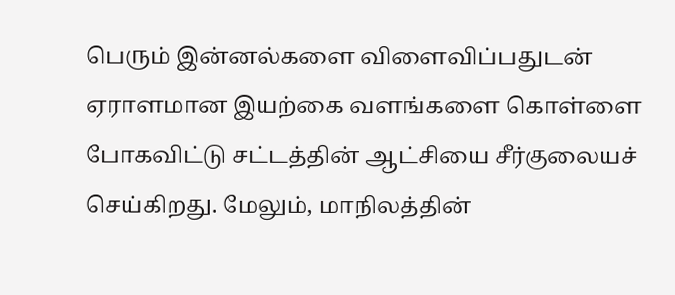பெரும் இன்னல்களை விளைவிப்பதுடன் ஏராளமான இயற்கை வளங்களை கொள்ளை போகவிட்டு சட்டத்தின் ஆட்சியை சீர்குலையச் செய்கிறது. மேலும், மாநிலத்தின்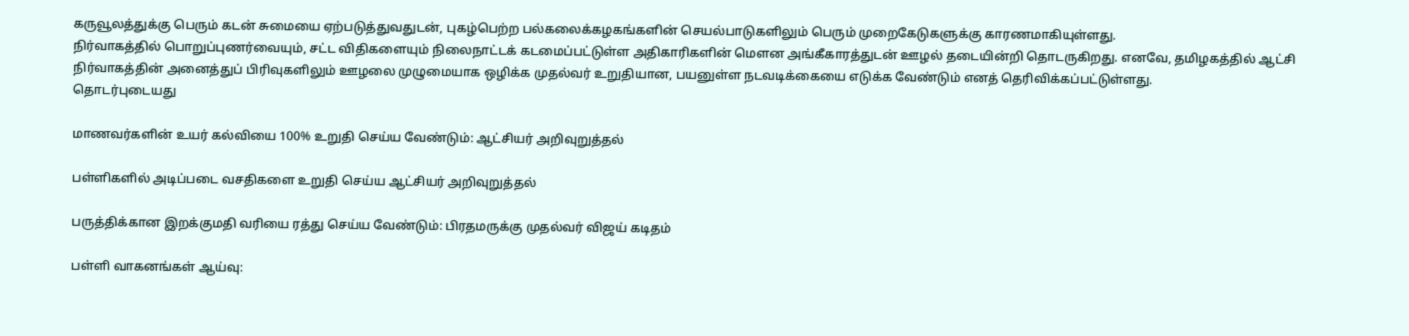கருவூலத்துக்கு பெரும் கடன் சுமையை ஏற்படுத்துவதுடன், புகழ்பெற்ற பல்கலைக்கழகங்களின் செயல்பாடுகளிலும் பெரும் முறைகேடுகளுக்கு காரணமாகியுள்ளது.
நிர்வாகத்தில் பொறுப்புணர்வையும், சட்ட விதிகளையும் நிலைநாட்டக் கடமைப்பட்டுள்ள அதிகாரிகளின் மௌன அங்கீகாரத்துடன் ஊழல் தடையின்றி தொடருகிறது. எனவே, தமிழகத்தில் ஆட்சி நிர்வாகத்தின் அனைத்துப் பிரிவுகளிலும் ஊழலை முழுமையாக ஒழிக்க முதல்வர் உறுதியான, பயனுள்ள நடவடிக்கையை எடுக்க வேண்டும் எனத் தெரிவிக்கப்பட்டுள்ளது.
தொடர்புடையது

மாணவர்களின் உயர் கல்வியை 100% உறுதி செய்ய வேண்டும்: ஆட்சியர் அறிவுறுத்தல்

பள்ளிகளில் அடிப்படை வசதிகளை உறுதி செய்ய ஆட்சியர் அறிவுறுத்தல்

பருத்திக்கான இறக்குமதி வரியை ரத்து செய்ய வேண்டும்: பிரதமருக்கு முதல்வர் விஜய் கடிதம்

பள்ளி வாகனங்கள் ஆய்வு: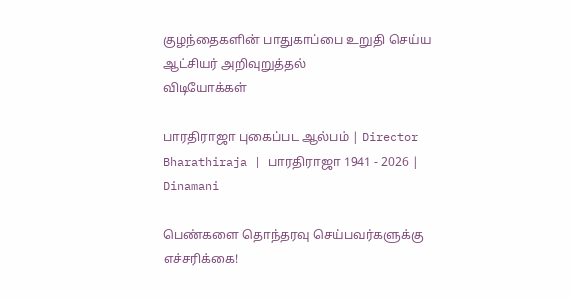குழந்தைகளின் பாதுகாப்பை உறுதி செய்ய ஆட்சியர் அறிவுறுத்தல்
விடியோக்கள்

பாரதிராஜா புகைப்பட ஆல்பம் | Director Bharathiraja | பாரதிராஜா 1941 - 2026 | Dinamani

பெண்களை தொந்தரவு செய்பவர்களுக்கு எச்சரிக்கை!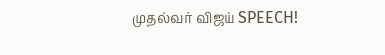முதல்வர் விஜய் SPEECH!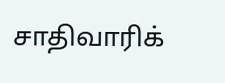சாதிவாரிக்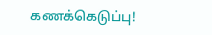கணக்கெடுப்பு!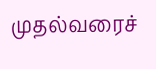முதல்வரைச்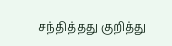சந்தித்தது குறித்து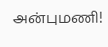அன்புமணி!